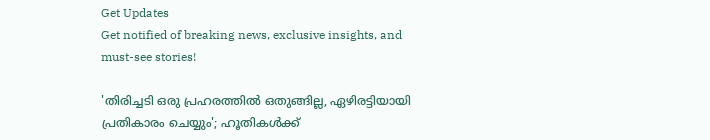Get Updates
Get notified of breaking news, exclusive insights, and must-see stories!

'തിരിച്ചടി ഒരു പ്രഹരത്തില്‍ ഒതുങ്ങില്ല, ഏഴിരട്ടിയായി പ്രതികാരം ചെയ്യും'; ഹൂതികള്‍ക്ക്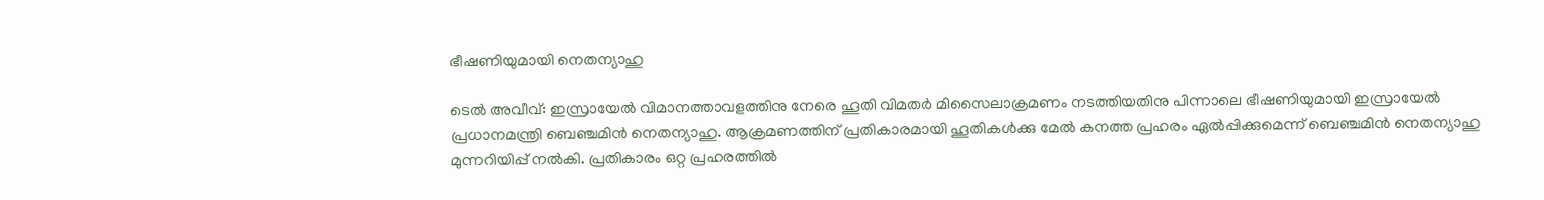ഭീഷണിയുമായി നെതന്യാഹു

ടെല്‍ അവീവ്: ഇസ്രായേല്‍ വിമാനത്താവളത്തിനു നേരെ ഹൂതി വിമതര്‍ മിസൈലാക്രമണം നടത്തിയതിനു പിന്നാലെ ഭീഷണിയുമായി ഇസ്രായേല്‍ പ്രധാനമന്ത്രി ബെഞ്ചമിന്‍ നെതന്യാഹു. ആക്രമണത്തിന് പ്രതികാരമായി ഹൂതികള്‍ക്കു മേല്‍ കനത്ത പ്രഹരം ഏല്‍പ്പിക്കുമെന്ന് ബെഞ്ചമിന്‍ നെതന്യാഹു മുന്നറിയിപ്പ് നല്‍കി. പ്രതികാരം ഒറ്റ പ്രഹരത്തില്‍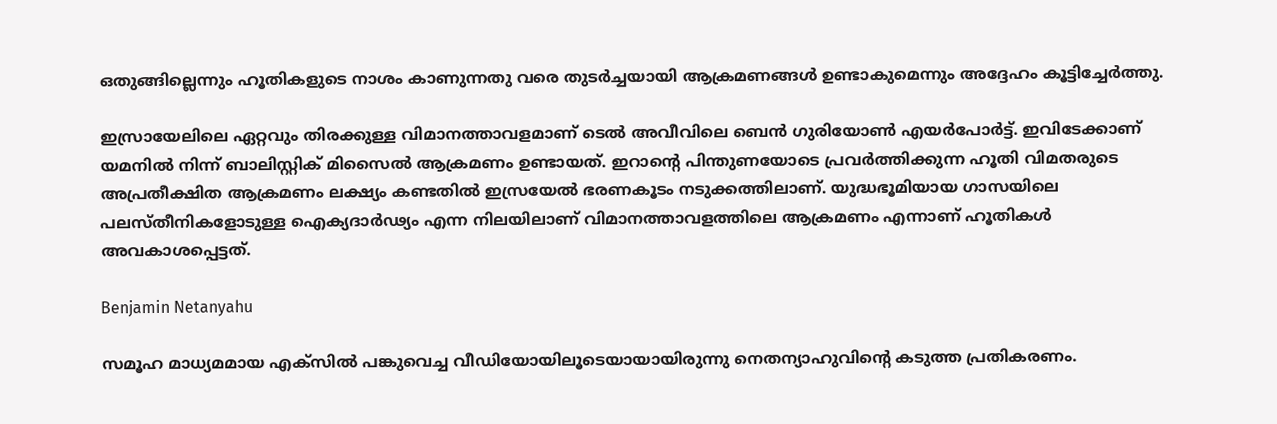ഒതുങ്ങില്ലെന്നും ഹൂതികളുടെ നാശം കാണുന്നതു വരെ തുടര്‍ച്ചയായി ആക്രമണങ്ങള്‍ ഉണ്ടാകുമെന്നും അദ്ദേഹം കൂട്ടിച്ചേര്‍ത്തു.

ഇസ്രായേലിലെ ഏറ്റവും തിരക്കുള്ള വിമാനത്താവളമാണ് ടെല്‍ അവീവിലെ ബെന്‍ ഗുരിയോണ്‍ എയര്‍പോര്‍ട്ട്. ഇവിടേക്കാണ് യമനില്‍ നിന്ന് ബാലിസ്റ്റിക് മിസൈല്‍ ആക്രമണം ഉണ്ടായത്. ഇറാന്റെ പിന്തുണയോടെ പ്രവര്‍ത്തിക്കുന്ന ഹൂതി വിമതരുടെ അപ്രതീക്ഷിത ആക്രമണം ലക്ഷ്യം കണ്ടതില്‍ ഇസ്രയേല്‍ ഭരണകൂടം നടുക്കത്തിലാണ്. യുദ്ധഭൂമിയായ ഗാസയിലെ പലസ്തീനികളോടുള്ള ഐക്യദാര്‍ഢ്യം എന്ന നിലയിലാണ് വിമാനത്താവളത്തിലെ ആക്രമണം എന്നാണ് ഹൂതികള്‍ അവകാശപ്പെട്ടത്.

Benjamin Netanyahu

സമൂഹ മാധ്യമമായ എക്‌സില്‍ പങ്കുവെച്ച വീഡിയോയിലൂടെയായായിരുന്നു നെതന്യാഹുവിന്റെ കടുത്ത പ്രതികരണം.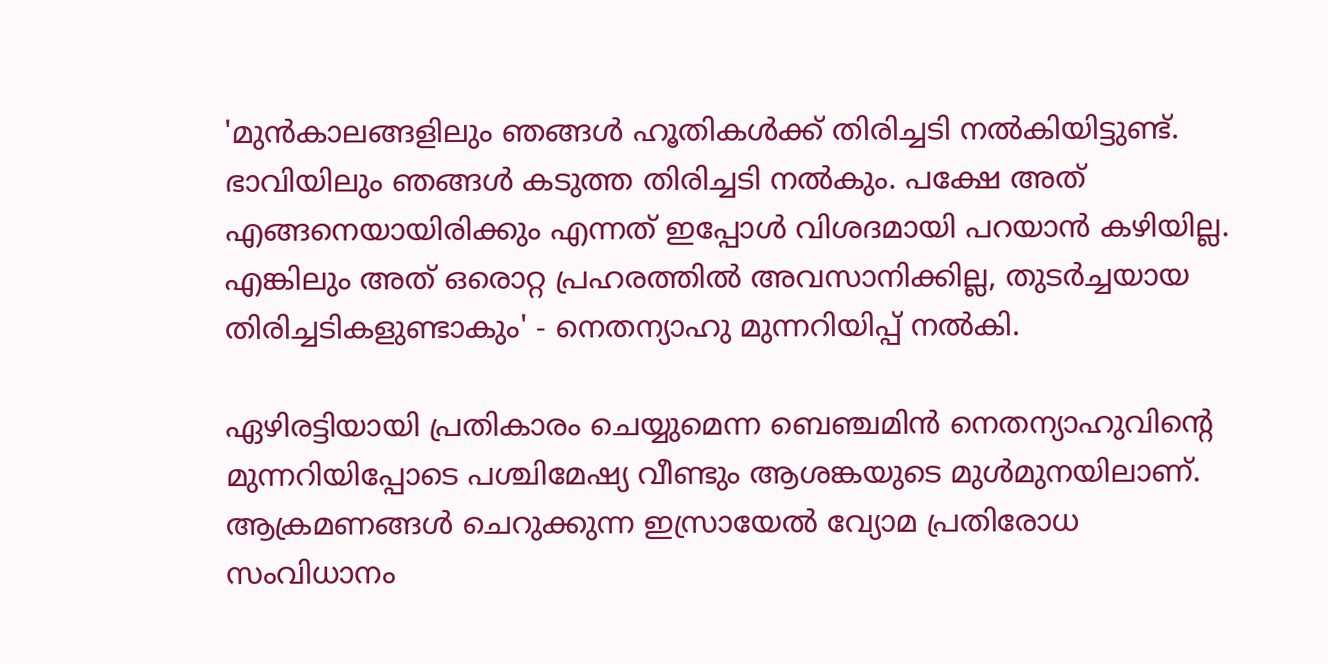'മുന്‍കാലങ്ങളിലും ഞങ്ങള്‍ ഹൂതികള്‍ക്ക് തിരിച്ചടി നല്‍കിയിട്ടുണ്ട്. ഭാവിയിലും ഞങ്ങള്‍ കടുത്ത തിരിച്ചടി നല്‍കും. പക്ഷേ അത് എങ്ങനെയായിരിക്കും എന്നത് ഇപ്പോള്‍ വിശദമായി പറയാന്‍ കഴിയില്ല. എങ്കിലും അത് ഒരൊറ്റ പ്രഹരത്തില്‍ അവസാനിക്കില്ല, തുടര്‍ച്ചയായ തിരിച്ചടികളുണ്ടാകും' - നെതന്യാഹു മുന്നറിയിപ്പ് നല്‍കി.

ഏഴിരട്ടിയായി പ്രതികാരം ചെയ്യുമെന്ന ബെഞ്ചമിന്‍ നെതന്യാഹുവിന്റെ മുന്നറിയിപ്പോടെ പശ്ചിമേഷ്യ വീണ്ടും ആശങ്കയുടെ മുള്‍മുനയിലാണ്. ആക്രമണങ്ങള്‍ ചെറുക്കുന്ന ഇസ്രായേല്‍ വ്യോമ പ്രതിരോധ സംവിധാനം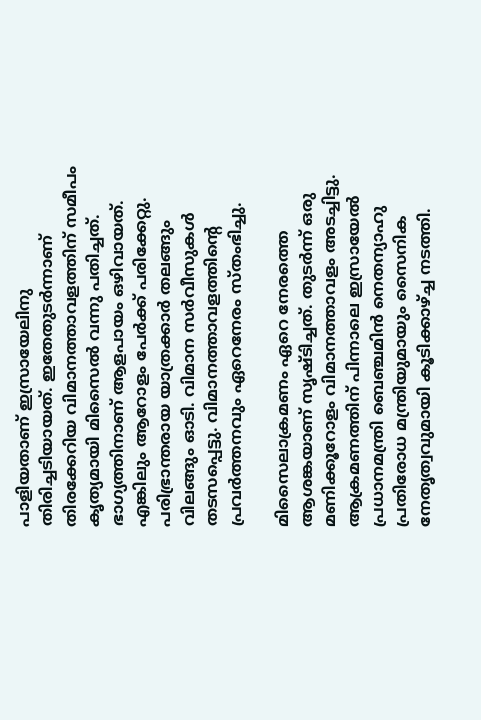പാളിയതാണ് ഇസ്രായേലിനു തിരിച്ചടിയായത്. ഇതേതുടര്‍ന്നാണ് തിരക്കേറിയ വിമാനത്താവളത്തിന് സമീപം കൃത്യമായി മിസൈല്‍ വന്നു പതിച്ചത്. ഭാഗ്യത്തിനാണ് ആളപായം ഒഴിവായത്. എങ്കിലും ആറോളം പേര്‍ക്ക് പരിക്കേറ്റു. പരിഭ്രാന്തരായ യാത്രക്കാര്‍ തലങ്ങും വിലങ്ങും ഓടി. വിമാന സര്‍വീസുകള്‍ തടസപ്പെട്ടു. വിമാനത്താവളത്തിന്റെ പ്രവര്‍ത്തനവും ഏറെനേരം സ്തംഭിച്ചു.

മിസൈലാക്രമണം ഏറെ നേരത്തെ ആശങ്കയാണ് സൃഷ്ടിച്ചത്. തുടര്‍ന്ന് ഒരു മണിക്കൂറോളം വിമാനത്താവളം അടച്ചിട്ടു. ആക്രമണത്തിന് പിന്നാലെ ഇസ്രായേല്‍ പ്രധാനമന്ത്രി ബെഞ്ചമിന്‍ നെതന്യാഹു പ്രതിരോധ മന്ത്രിയുമായും സൈനിക നേതൃത്വവുമായി കൂടിക്കാഴ്ച്ച നടത്തി.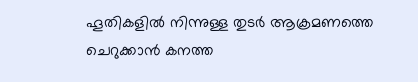ഹൂതികളില്‍ നിന്നുള്ള തുടര്‍ ആക്രമണത്തെ ചെറുക്കാന്‍ കനത്ത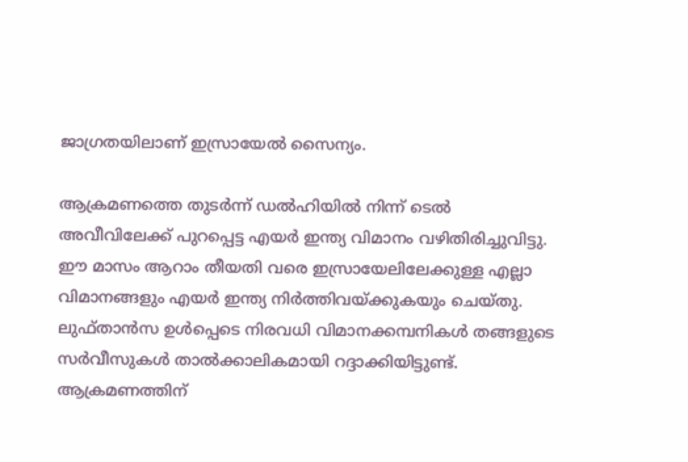ജാഗ്രതയിലാണ് ഇസ്രായേല്‍ സൈന്യം.

ആക്രമണത്തെ തുടര്‍ന്ന് ഡല്‍ഹിയില്‍ നിന്ന് ടെല്‍ അവീവിലേക്ക് പുറപ്പെട്ട എയര്‍ ഇന്ത്യ വിമാനം വഴിതിരിച്ചുവിട്ടു. ഈ മാസം ആറാം തീയതി വരെ ഇസ്രായേലിലേക്കുള്ള എല്ലാ വിമാനങ്ങളും എയര്‍ ഇന്ത്യ നിര്‍ത്തിവയ്ക്കുകയും ചെയ്തു. ലുഫ്താന്‍സ ഉള്‍പ്പെടെ നിരവധി വിമാനക്കമ്പനികള്‍ തങ്ങളുടെ സര്‍വീസുകള്‍ താല്‍ക്കാലികമായി റദ്ദാക്കിയിട്ടുണ്ട്. ആക്രമണത്തിന്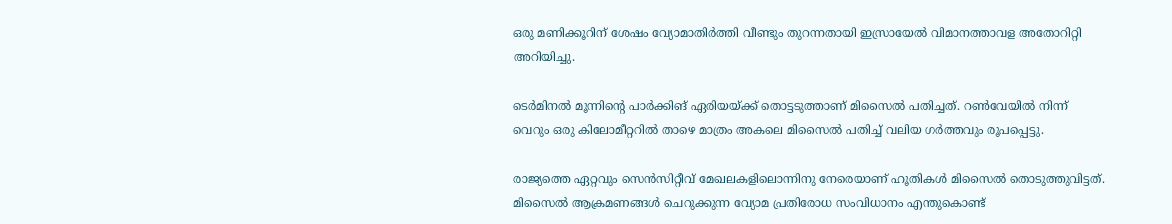ഒരു മണിക്കൂറിന് ശേഷം വ്യോമാതിര്‍ത്തി വീണ്ടും തുറന്നതായി ഇസ്രായേല്‍ വിമാനത്താവള അതോറിറ്റി അറിയിച്ചു.

ടെര്‍മിനല്‍ മൂന്നിന്റെ പാര്‍ക്കിങ് ഏരിയയ്ക്ക് തൊട്ടടുത്താണ് മിസൈല്‍ പതിച്ചത്. റണ്‍വേയില്‍ നിന്ന് വെറും ഒരു കിലോമീറ്ററില്‍ താഴെ മാത്രം അകലെ മിസൈല്‍ പതിച്ച് വലിയ ഗര്‍ത്തവും രൂപപ്പെട്ടു.

രാജ്യത്തെ ഏറ്റവും സെന്‍സിറ്റീവ് മേഖലകളിലൊന്നിനു നേരെയാണ് ഹൂതികള്‍ മിസൈല്‍ തൊടുത്തുവിട്ടത്. മിസൈല്‍ ആക്രമണങ്ങള്‍ ചെറുക്കുന്ന വ്യോമ പ്രതിരോധ സംവിധാനം എന്തുകൊണ്ട്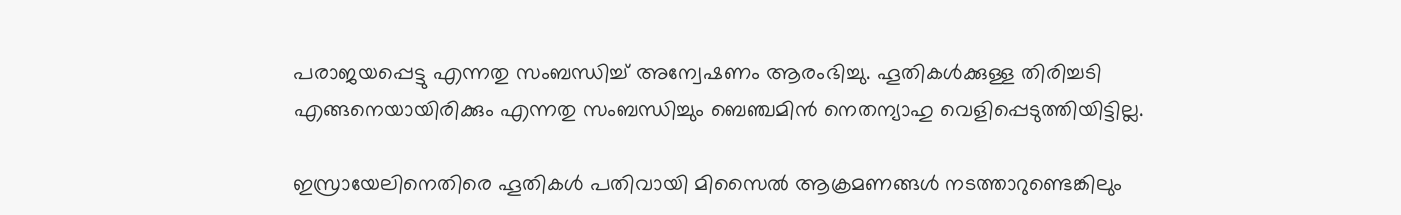പരാജയപ്പെട്ടു എന്നതു സംബന്ധിച്ച് അന്വേഷണം ആരംഭിച്ചു. ഹൂതികള്‍ക്കുള്ള തിരിച്ചടി എങ്ങനെയായിരിക്കും എന്നതു സംബന്ധിച്ചും ബെഞ്ചമിന്‍ നെതന്യാഹു വെളിപ്പെടുത്തിയിട്ടില്ല.

ഇസ്രായേലിനെതിരെ ഹൂതികള്‍ പതിവായി മിസൈല്‍ ആക്രമണങ്ങള്‍ നടത്താറുണ്ടെങ്കിലും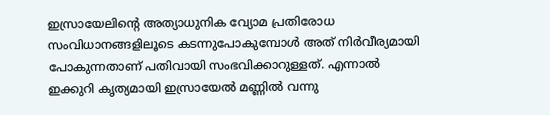ഇസ്രായേലിന്റെ അത്യാധുനിക വ്യോമ പ്രതിരോധ സംവിധാനങ്ങളിലൂടെ കടന്നുപോകുമ്പോള്‍ അത് നിര്‍വീര്യമായി പോകുന്നതാണ് പതിവായി സംഭവിക്കാറുള്ളത്. എന്നാല്‍ ഇക്കുറി കൃത്യമായി ഇസ്രായേല്‍ മണ്ണില്‍ വന്നു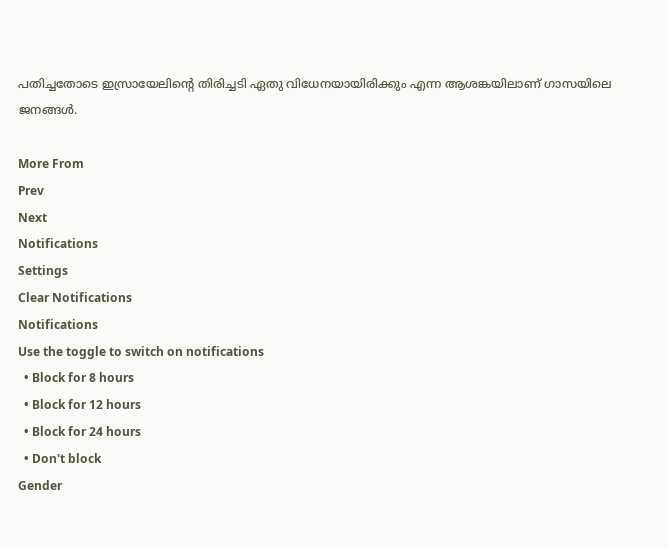പതിച്ചതോടെ ഇസ്രായേലിന്റെ തിരിച്ചടി ഏതു വിധേനയായിരിക്കും എന്ന ആശങ്കയിലാണ് ഗാസയിലെ ജനങ്ങള്‍.

More From
Prev
Next
Notifications
Settings
Clear Notifications
Notifications
Use the toggle to switch on notifications
  • Block for 8 hours
  • Block for 12 hours
  • Block for 24 hours
  • Don't block
Gender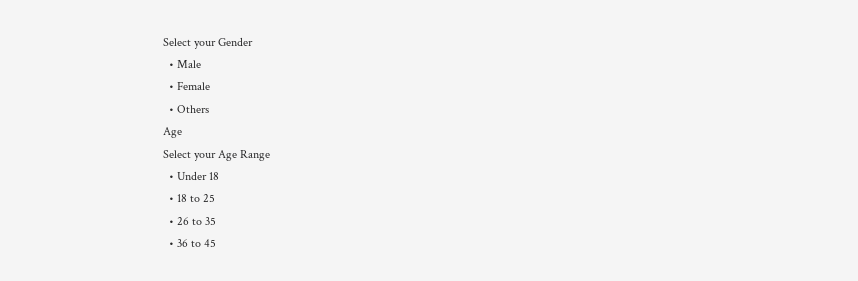Select your Gender
  • Male
  • Female
  • Others
Age
Select your Age Range
  • Under 18
  • 18 to 25
  • 26 to 35
  • 36 to 45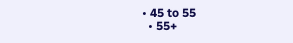• 45 to 55
  • 55+